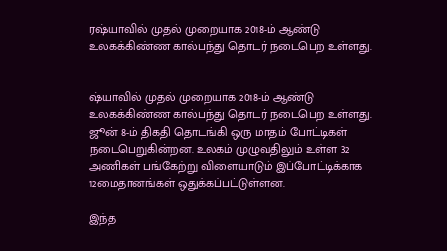ரஷ்யாவில் முதல் முறையாக 2018-ம் ஆண்டு உலகக்கிண்ண கால்பந்து தொடர் நடைபெற உள்ளது.


ஷ்யாவில் முதல் முறையாக 2018-ம் ஆண்டு உலகக்கிண்ண கால்பந்து தொடர் நடைபெற உள்ளது. ஜூன் 8-ம் திகதி தொடங்கி ஒரு மாதம் போட்டிகள் நடைபெறுகின்றன. உலகம் முழுவதிலும் உள்ள 32 அணிகள் பங்கேற்று விளையாடும் இப்போட்டிக்காக 12மைதானங்கள் ஒதுக்கப்பட்டுள்ளன.

இந்த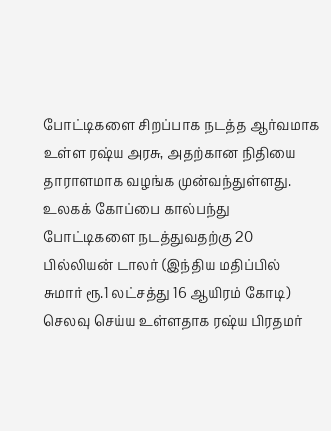போட்டிகளை சிறப்பாக நடத்த ஆர்வமாக உள்ள ரஷ்ய அரசு, அதற்கான நிதியை தாராளமாக வழங்க முன்வந்துள்ளது. உலகக் கோப்பை கால்பந்து போட்டிகளை நடத்துவதற்கு 20 பில்லியன் டாலர் (இந்திய மதிப்பில் சுமார் ரூ.1 லட்சத்து 16 ஆயிரம் கோடி) செலவு செய்ய உள்ளதாக ரஷ்ய பிரதமர்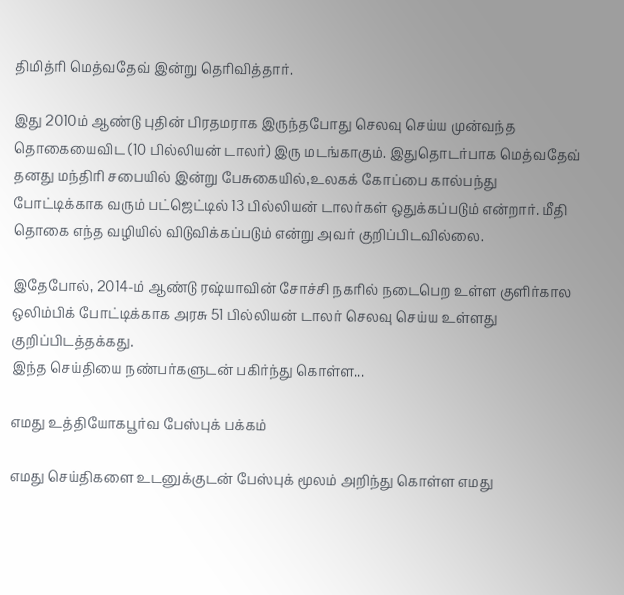திமித்ரி மெத்வதேவ் இன்று தெரிவித்தார்.

இது 2010ம் ஆண்டு புதின் பிரதமராக இருந்தபோது செலவு செய்ய முன்வந்த தொகையைவிட (10 பில்லியன் டாலர்) இரு மடங்காகும். இதுதொடர்பாக மெத்வதேவ் தனது மந்திரி சபையில் இன்று பேசுகையில்,உலகக் கோப்பை கால்பந்து போட்டிக்காக வரும் பட்ஜெட்டில் 13 பில்லியன் டாலர்கள் ஒதுக்கப்படும் என்றார். மீதி தொகை எந்த வழியில் விடுவிக்கப்படும் என்று அவர் குறிப்பிடவில்லை.

இதேபோல், 2014-ம் ஆண்டு ரஷ்யாவின் சோச்சி நகரில் நடைபெற உள்ள குளிர்கால ஒலிம்பிக் போட்டிக்காக அரசு 51 பில்லியன் டாலர் செலவு செய்ய உள்ளது குறிப்பிடத்தக்கது.
இந்த செய்தியை நண்பர்களுடன் பகிர்ந்து கொள்ள...

எமது உத்தியோகபூர்வ பேஸ்புக் பக்கம்

எமது செய்திகளை உடனுக்குடன் பேஸ்புக் மூலம் அறிந்து கொள்ள எமது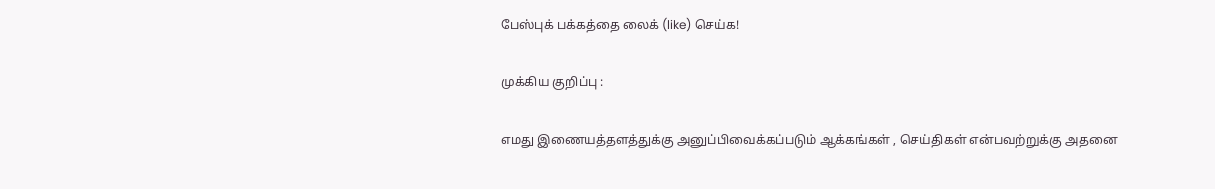பேஸ்புக் பக்கத்தை லைக் (like) செய்க!

முக்கிய குறிப்பு :

எமது இணையத்தளத்துக்கு அனுப்பிவைக்கப்படும் ஆக்கங்கள் , செய்திகள் என்பவற்றுக்கு அதனை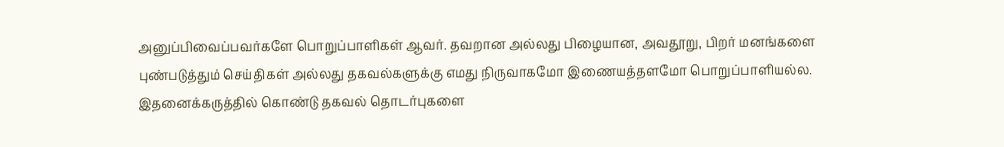அனுப்பிவைப்பவர்களே பொறுப்பாளிகள் ஆவர். தவறான அல்லது பிழையான, அவதூறு, பிறர் மனங்களை புண்படுத்தும் செய்திகள் அல்லது தகவல்களுக்கு எமது நிருவாகமோ இணையத்தளமோ பொறுப்பாளியல்ல. இதனைக்கருத்தில் கொண்டு தகவல் தொடர்புகளை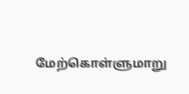மேற்கொள்ளுமாறு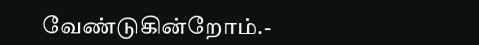வேண்டுகின்றோம்.-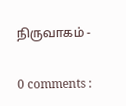நிருவாகம் -

0 comments :